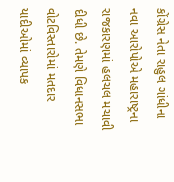કોંગ્રેસ નેતા રાહુલ ગાંધીના નવા આરોપોએ મહારાષ્ટ્રના રાજકારણમાં હલચલ મચાવી દીધી છે. તેમણે વિધાનસભા વોટવિસ્તારોમાં મતદાર યાદીઓમાં વ્યાપક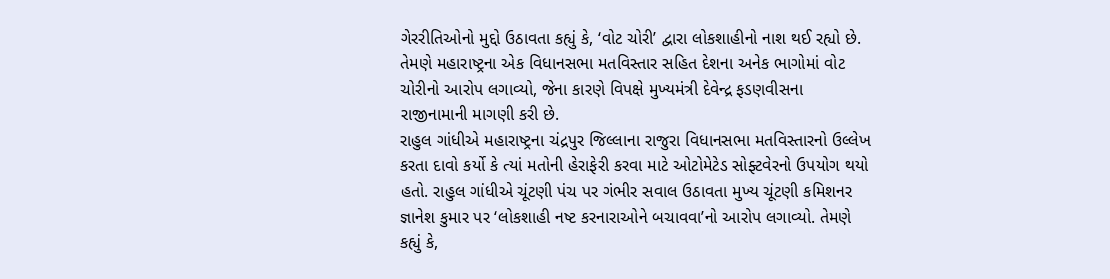ગેરરીતિઓનો મુદ્દો ઉઠાવતા કહ્યું કે, ‘વોટ ચોરી’ દ્વારા લોકશાહીનો નાશ થઈ રહ્યો છે. તેમણે મહારાષ્ટ્રના એક વિધાનસભા મતવિસ્તાર સહિત દેશના અનેક ભાગોમાં વોટ ચોરીનો આરોપ લગાવ્યો, જેના કારણે વિપક્ષે મુખ્યમંત્રી દેવેન્દ્ર ફડણવીસના રાજીનામાની માગણી કરી છે.
રાહુલ ગાંધીએ મહારાષ્ટ્રના ચંદ્રપુર જિલ્લાના રાજુરા વિધાનસભા મતવિસ્તારનો ઉલ્લેખ કરતા દાવો કર્યો કે ત્યાં મતોની હેરાફેરી કરવા માટે ઓટોમેટેડ સોફ્ટવેરનો ઉપયોગ થયો હતો. રાહુલ ગાંધીએ ચૂંટણી પંચ પર ગંભીર સવાલ ઉઠાવતા મુખ્ય ચૂંટણી કમિશનર જ્ઞાનેશ કુમાર પર ‘લોકશાહી નષ્ટ કરનારાઓને બચાવવા’નો આરોપ લગાવ્યો. તેમણે કહ્યું કે,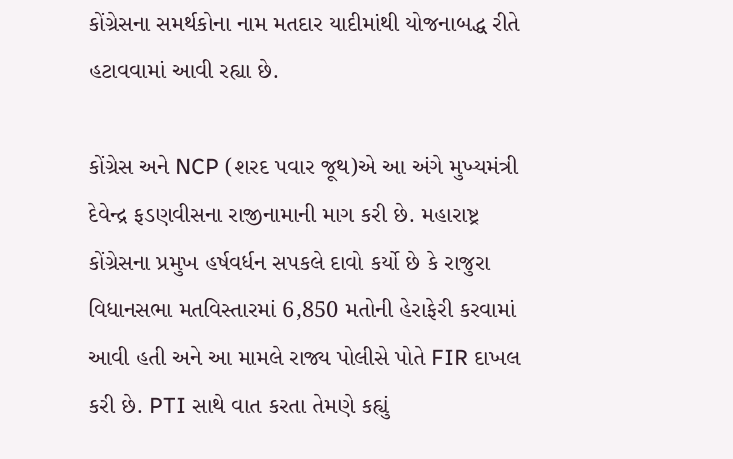કોંગ્રેસના સમર્થકોના નામ મતદાર યાદીમાંથી યોજનાબદ્ધ રીતે હટાવવામાં આવી રહ્યા છે.

કોંગ્રેસ અને NCP (શરદ પવાર જૂથ)એ આ અંગે મુખ્યમંત્રી દેવેન્દ્ર ફડણવીસના રાજીનામાની માગ કરી છે. મહારાષ્ટ્ર કોંગ્રેસના પ્રમુખ હર્ષવર્ધન સપકલે દાવો કર્યો છે કે રાજુરા વિધાનસભા મતવિસ્તારમાં 6,850 મતોની હેરાફેરી કરવામાં આવી હતી અને આ મામલે રાજ્ય પોલીસે પોતે FIR દાખલ કરી છે. PTI સાથે વાત કરતા તેમણે કહ્યું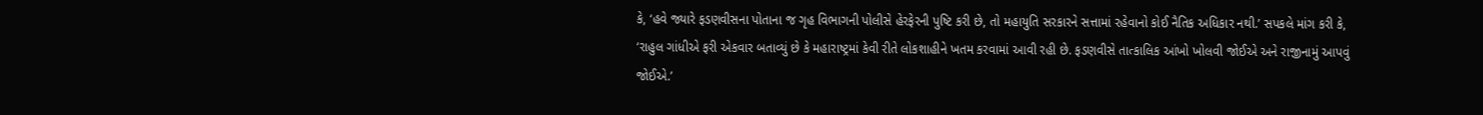કે, ‘હવે જ્યારે ફડણવીસના પોતાના જ ગૃહ વિભાગની પોલીસે હેરફેરની પુષ્ટિ કરી છે, તો મહાયુતિ સરકારને સત્તામાં રહેવાનો કોઈ નૈતિક અધિકાર નથી.’ સપકલે માંગ કરી કે, ‘રાહુલ ગાંધીએ ફરી એકવાર બતાવ્યું છે કે મહારાષ્ટ્રમાં કેવી રીતે લોકશાહીને ખતમ કરવામાં આવી રહી છે. ફડણવીસે તાત્કાલિક આંખો ખોલવી જોઈએ અને રાજીનામું આપવું જોઈએ.’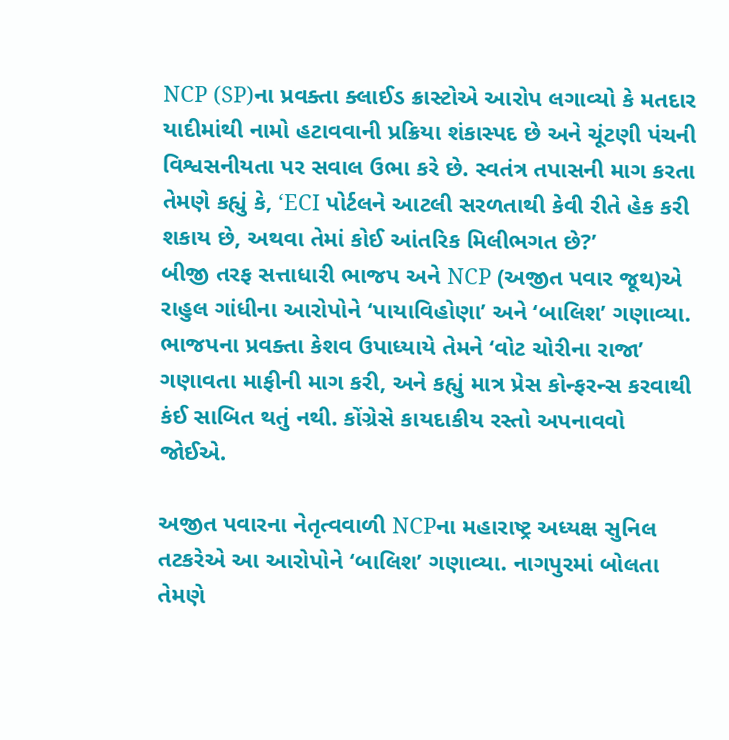NCP (SP)ના પ્રવક્તા ક્લાઈડ ક્રાસ્ટોએ આરોપ લગાવ્યો કે મતદાર યાદીમાંથી નામો હટાવવાની પ્રક્રિયા શંકાસ્પદ છે અને ચૂંટણી પંચની વિશ્વસનીયતા પર સવાલ ઉભા કરે છે. સ્વતંત્ર તપાસની માગ કરતા તેમણે કહ્યું કે, ‘ECI પોર્ટલને આટલી સરળતાથી કેવી રીતે હેક કરી શકાય છે, અથવા તેમાં કોઈ આંતરિક મિલીભગત છે?’
બીજી તરફ સત્તાધારી ભાજપ અને NCP (અજીત પવાર જૂથ)એ રાહુલ ગાંધીના આરોપોને ‘પાયાવિહોણા’ અને ‘બાલિશ’ ગણાવ્યા. ભાજપના પ્રવક્તા કેશવ ઉપાધ્યાયે તેમને ‘વોટ ચોરીના રાજા’ ગણાવતા માફીની માગ કરી, અને કહ્યું માત્ર પ્રેસ કોન્ફરન્સ કરવાથી કંઈ સાબિત થતું નથી. કોંગ્રેસે કાયદાકીય રસ્તો અપનાવવો જોઈએ.

અજીત પવારના નેતૃત્વવાળી NCPના મહારાષ્ટ્ર અધ્યક્ષ સુનિલ તટકરેએ આ આરોપોને ‘બાલિશ’ ગણાવ્યા. નાગપુરમાં બોલતા તેમણે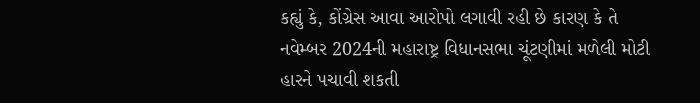કહ્યું કે, કોંગ્રેસ આવા આરોપો લગાવી રહી છે કારણ કે તે નવેમ્બર 2024ની મહારાષ્ટ્ર વિધાનસભા ચૂંટણીમાં મળેલી મોટી હારને પચાવી શકતી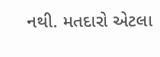નથી. મતદારો એટલા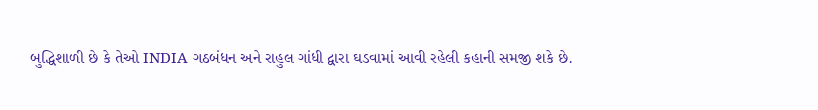બુદ્ધિશાળી છે કે તેઓ INDIA ગઠબંધન અને રાહુલ ગાંધી દ્વારા ઘડવામાં આવી રહેલી કહાની સમજી શકે છે.